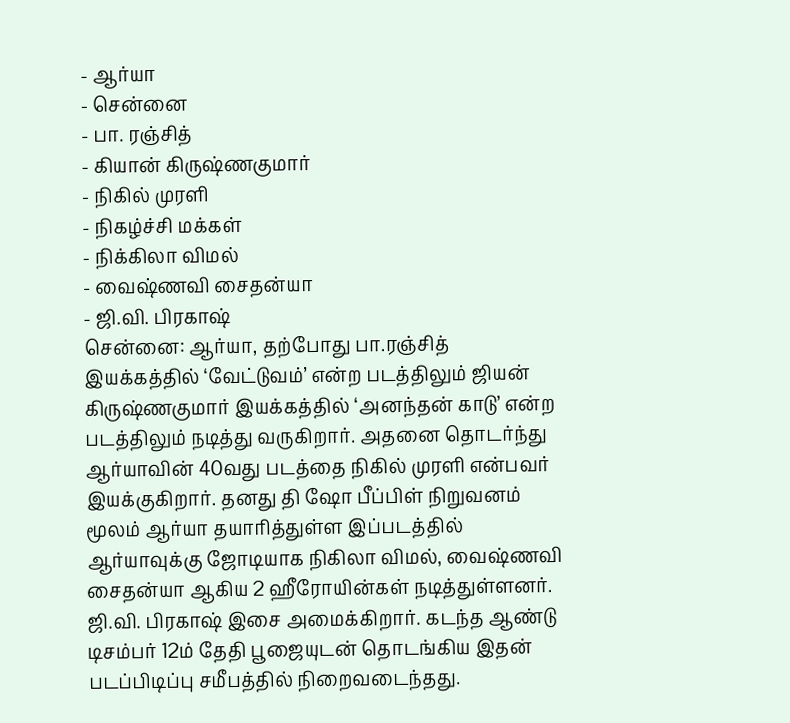- ஆர்யா
- சென்னை
- பா. ரஞ்சித்
- கியான் கிருஷ்ணகுமார்
- நிகில் முரளி
- நிகழ்ச்சி மக்கள்
- நிக்கிலா விமல்
- வைஷ்ணவி சைதன்யா
- ஜி.வி. பிரகாஷ்
சென்னை: ஆர்யா, தற்போது பா.ரஞ்சித் இயக்கத்தில் ‘வேட்டுவம்’ என்ற படத்திலும் ஜியன் கிருஷ்ணகுமார் இயக்கத்தில் ‘அனந்தன் காடு’ என்ற படத்திலும் நடித்து வருகிறார். அதனை தொடர்ந்து ஆர்யாவின் 40வது படத்தை நிகில் முரளி என்பவர் இயக்குகிறார். தனது தி ஷோ பீப்பிள் நிறுவனம் மூலம் ஆர்யா தயாரித்துள்ள இப்படத்தில் ஆர்யாவுக்கு ஜோடியாக நிகிலா விமல், வைஷ்ணவி சைதன்யா ஆகிய 2 ஹீரோயின்கள் நடித்துள்ளனர். ஜி.வி. பிரகாஷ் இசை அமைக்கிறார். கடந்த ஆண்டு டிசம்பர் 12ம் தேதி பூஜையுடன் தொடங்கிய இதன் படப்பிடிப்பு சமீபத்தில் நிறைவடைந்தது.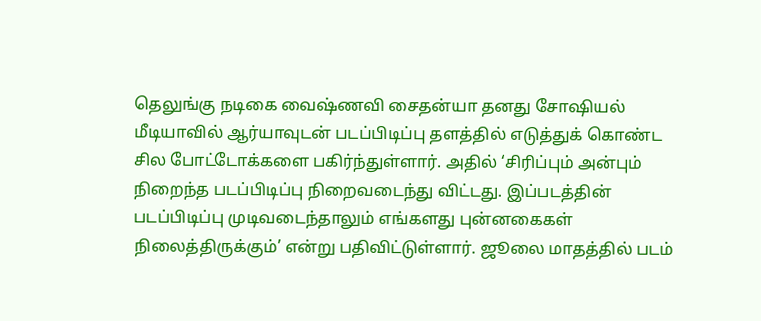தெலுங்கு நடிகை வைஷ்ணவி சைதன்யா தனது சோஷியல் மீடியாவில் ஆர்யாவுடன் படப்பிடிப்பு தளத்தில் எடுத்துக் கொண்ட சில போட்டோக்களை பகிர்ந்துள்ளார். அதில் ‘சிரிப்பும் அன்பும் நிறைந்த படப்பிடிப்பு நிறைவடைந்து விட்டது. இப்படத்தின் படப்பிடிப்பு முடிவடைந்தாலும் எங்களது புன்னகைகள் நிலைத்திருக்கும்’ என்று பதிவிட்டுள்ளார். ஜூலை மாதத்தில் படம்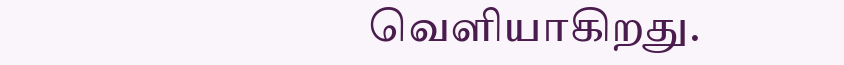வெளியாகிறது.